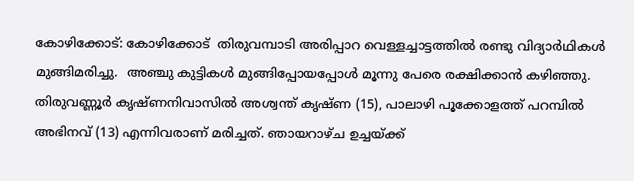കോഴിക്കോട്: കോഴിക്കോട്  തിരുവമ്പാടി അരിപ്പാറ വെള്ളച്ചാട്ടത്തില്‍ രണ്ടു വിദ്യാർഥികൾ മുങ്ങിമരിച്ചു.  അഞ്ചു കുട്ടികള്‍ മുങ്ങിപ്പോയപ്പോള്‍ മൂന്നു പേരെ രക്ഷിക്കാന്‍ കഴിഞ്ഞു. തിരുവണ്ണൂര്‍ കൃഷ്ണനിവാസില്‍ അശ്വന്ത് കൃഷ്ണ (15), പാലാഴി പൂക്കോളത്ത് പറമ്പില്‍ അഭിനവ് (13) എന്നിവരാണ് മരിച്ചത്. ഞായറാഴ്ച ഉച്ചയ്ക്ക്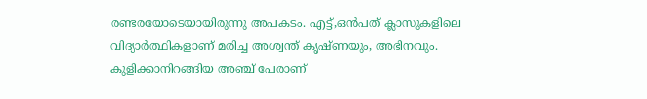രണ്ടരയോടെയായിരുന്നു അപകടം. എട്ട്,ഒൻപത് ക്ലാസുകളിലെ വിദ്യാർത്ഥികളാണ് മരിച്ച അശ്വന്ത് കൃഷ്ണയും, അഭിനവും. കുളിക്കാനിറങ്ങിയ അഞ്ച് പേരാണ്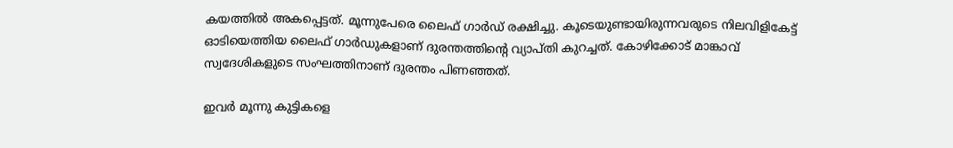കയത്തില്‍ അകപ്പെട്ടത്. മൂന്നുപേരെ ലൈഫ് ഗാര്‍ഡ് രക്ഷിച്ചു. കൂടെയുണ്ടായിരുന്നവരുടെ നിലവിളികേട്ട് ഓടിയെത്തിയ ലൈഫ് ഗാര്‍ഡുകളാണ് ദുരന്തത്തിന്റെ വ്യാപ്തി കുറച്ചത്. കോഴിക്കോട് മാങ്കാവ് സ്വദേശികളുടെ സംഘത്തിനാണ് ദുരന്തം പിണഞ്ഞത്.

ഇവര്‍ മൂന്നു കുട്ടികളെ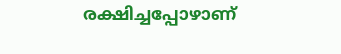രക്ഷിച്ചപ്പോഴാണ്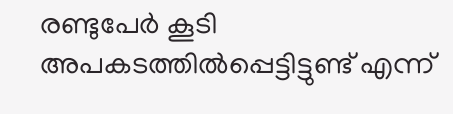രണ്ടുപേര്‍ കൂടി അപകടത്തില്‍പ്പെട്ടിട്ടുണ്ട് എന്ന്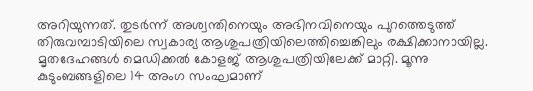അറിയുന്നത്. തുടര്‍ന്ന് അശ്വന്തിനെയും അഭിനവിനെയും പുറത്തെടുത്ത് തിരുവമ്പാടിയിലെ സ്വകാര്യ ആശുപത്രിയിലെത്തിച്ചെങ്കിലും രക്ഷിക്കാനായില്ല. മൃതദേഹങ്ങൾ മെഡിക്കല്‍ കോളജ് ആശുപത്രിയിലേക്ക് മാറ്റി. മൂന്നു കുടുംബങ്ങളിലെ 14 അംഗ സംഘമാണ്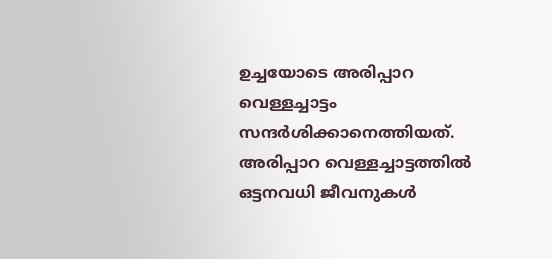ഉച്ചയോടെ അരിപ്പാറ വെള്ളച്ചാട്ടം സന്ദര്‍ശിക്കാനെത്തിയത്. അരിപ്പാറ വെള്ളച്ചാട്ടത്തില്‍ ഒട്ടനവധി ജീവനുകള്‍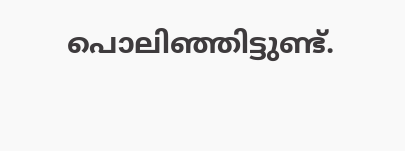പൊലിഞ്ഞിട്ടുണ്ട്.